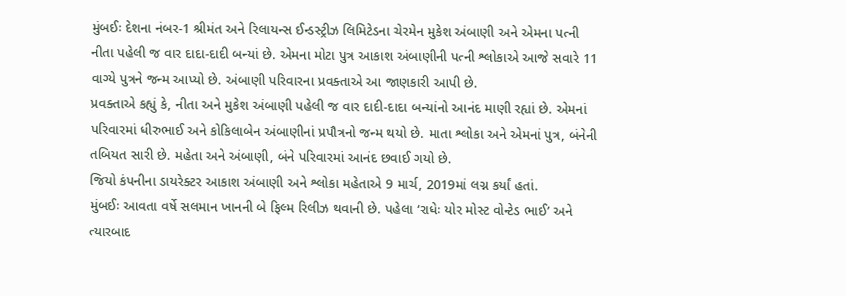મુંબઈઃ દેશના નંબર-1 શ્રીમંત અને રિલાયન્સ ઈન્ડસ્ટ્રીઝ લિમિટેડના ચેરમેન મુકેશ અંબાણી અને એમના પત્ની નીતા પહેલી જ વાર દાદા-દાદી બન્યાં છે. એમના મોટા પુત્ર આકાશ અંબાણીની પત્ની શ્લોકાએ આજે સવારે 11 વાગ્યે પુત્રને જન્મ આપ્યો છે. અંબાણી પરિવારના પ્રવક્તાએ આ જાણકારી આપી છે.
પ્રવક્તાએ કહ્યું કે, નીતા અને મુકેશ અંબાણી પહેલી જ વાર દાદી-દાદા બન્યાંનો આનંદ માણી રહ્યાં છે. એમનાં પરિવારમાં ધીરુભાઈ અને કોકિલાબેન અંબાણીનાં પ્રપૌત્રનો જન્મ થયો છે. માતા શ્લોકા અને એમનાં પુત્ર, બંનેની તબિયત સારી છે. મહેતા અને અંબાણી, બંને પરિવારમાં આનંદ છવાઈ ગયો છે.
જિયો કંપનીના ડાયરેક્ટર આકાશ અંબાણી અને શ્લોકા મહેતાએ 9 માર્ચ, 2019માં લગ્ન કર્યાં હતાં.
મુંબઈઃ આવતા વર્ષે સલમાન ખાનની બે ફિલ્મ રિલીઝ થવાની છે. પહેલા ‘રાધેઃ યોર મોસ્ટ વોન્ટેડ ભાઈ’ અને ત્યારબાદ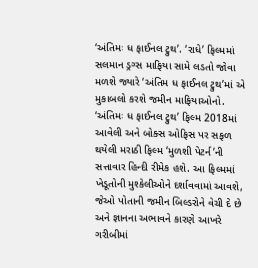‘અંતિમઃ ધ ફાઈનલ ટ્રુથ’. ‘રાધે’ ફિલ્મમાં સલમાન ડ્રગ્સ માફિયા સામે લડતો જોવા મળશે જ્યારે ‘અંતિમ ધ ફાઈનલ ટ્રુથ’માં એ મુકાબલો કરશે જમીન માફિયાઓનો.
‘અંતિમઃ ધ ફાઈનલ ટ્રુથ’ ફિલ્મ 2018માં આવેલી અને બોક્સ ઓફિસ પર સફળ થયેલી મરાઠી ફિલ્મ ‘મુળશી પેટર્ન’ની સત્તાવાર હિન્દી રીમેક હશે. આ ફિલ્મમાં ખેડૂતોની મુશ્કેલીઓને દર્શાવવામાં આવશે, જેઓ પોતાની જમીન બિલ્ડરોને વેચી દે છે અને જ્ઞાનના અભાવને કારણે આખરે ગરીબીમાં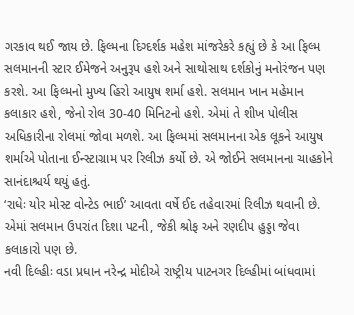ગરકાવ થઈ જાય છે. ફિલ્મના દિગ્દર્શક મહેશ માંજરેકરે કહ્યું છે કે આ ફિલ્મ સલમાનની સ્ટાર ઈમેજને અનુરૂપ હશે અને સાથોસાથ દર્શકોનું મનોરંજન પણ કરશે. આ ફિલ્મનો મુખ્ય હિરો આયુષ શર્મા હશે. સલમાન ખાન મહેમાન કલાકાર હશે, જેનો રોલ 30-40 મિનિટનો હશે. એમાં તે શીખ પોલીસ અધિકારીના રોલમાં જોવા મળશે. આ ફિલ્મમાં સલમાનના એક લૂકને આયુષ શર્માએ પોતાના ઈન્સ્ટાગ્રામ પર રિલીઝ કર્યો છે. એ જોઈને સલમાનના ચાહકોને સાનંદાશ્ચર્ય થયું હતું.
‘રાધેઃ યોર મોસ્ટ વોન્ટેડ ભાઈ’ આવતા વર્ષે ઈદ તહેવારમાં રિલીઝ થવાની છે. એમાં સલમાન ઉપરાંત દિશા પટની, જેકી શ્રોફ અને રણદીપ હુડ્ડા જેવા કલાકારો પણ છે.
નવી દિલ્હીઃ વડા પ્રધાન નરેન્દ્ર મોદીએ રાષ્ટ્રીય પાટનગર દિલ્હીમાં બાંધવામાં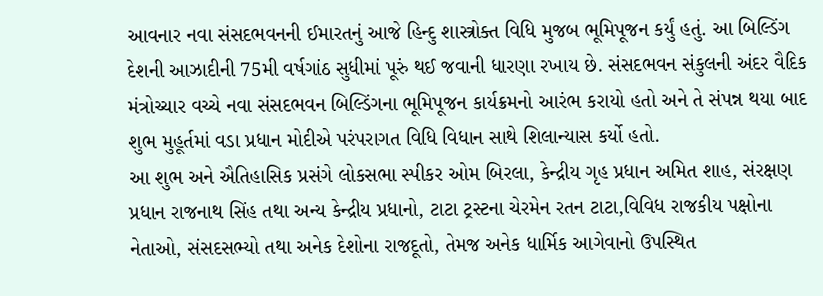આવનાર નવા સંસદભવનની ઈમારતનું આજે હિન્દુ શાસ્ત્રોક્ત વિધિ મુજબ ભૂમિપૂજન કર્યું હતું. આ બિલ્ડિંગ દેશની આઝાદીની 75મી વર્ષગાંઠ સુધીમાં પૂરું થઈ જવાની ધારણા રખાય છે. સંસદભવન સંકુલની અંદર વૈદિક મંત્રોચ્ચાર વચ્ચે નવા સંસદભવન બિલ્ડિંગના ભૂમિપૂજન કાર્યક્રમનો આરંભ કરાયો હતો અને તે સંપન્ન થયા બાદ શુભ મુહૂર્તમાં વડા પ્રધાન મોદીએ પરંપરાગત વિધિ વિધાન સાથે શિલાન્યાસ કર્યો હતો.
આ શુભ અને ઐતિહાસિક પ્રસંગે લોકસભા સ્પીકર ઓમ બિરલા, કેન્દ્રીય ગૃહ પ્રધાન અમિત શાહ, સંરક્ષણ પ્રધાન રાજનાથ સિંહ તથા અન્ય કેન્દ્રીય પ્રધાનો, ટાટા ટ્રસ્ટના ચેરમેન રતન ટાટા,વિવિધ રાજકીય પક્ષોના નેતાઓ, સંસદસભ્યો તથા અનેક દેશોના રાજદૂતો, તેમજ અનેક ધાર્મિક આગેવાનો ઉપસ્થિત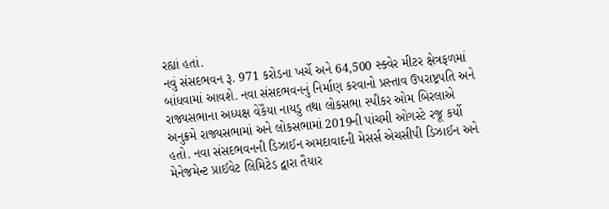રહ્યાં હતાં.
નવું સંસદભવન રૂ. 971 કરોડના ખર્ચે અને 64,500 સ્ક્વેર મીટર ક્ષેત્રફળમાં બાંધવામાં આવશે. નવા સંસદભવનનું નિર્માણ કરવાનો પ્રસ્તાવ ઉપરાષ્ટ્રપતિ અને રાજ્યસભાના અધ્યક્ષ વેંકૈયા નાયડુ તથા લોકસભા સ્પીકર ઓમ બિરલાએ અનુક્રમે રાજ્યસભામાં અને લોકસભામાં 2019ની પાંચમી ઓગસ્ટે રજૂ કર્યો હતો. નવા સંસદભવનની ડિઝાઈન અમદાવાદની મેસર્સ એચસીપી ડિઝાઈન અને મેનેજમેન્ટ પ્રાઈવેટ લિમિટેડ દ્વારા તૈયાર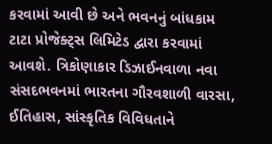કરવામાં આવી છે અને ભવનનું બાંધકામ ટાટા પ્રોજેક્ટ્સ લિમિટેડ દ્વારા કરવામાં આવશે. ત્રિકોણાકાર ડિઝાઈનવાળા નવા સંસદભવનમાં ભારતના ગૌરવશાળી વારસા, ઈતિહાસ, સાંસ્કૃતિક વિવિધતાને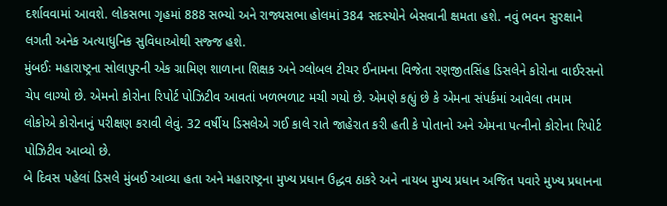દર્શાવવામાં આવશે. લોકસભા ગૃહમાં 888 સભ્યો અને રાજ્યસભા હોલમાં 384 સદસ્યોને બેસવાની ક્ષમતા હશે. નવું ભવન સુરક્ષાને લગતી અનેક અત્યાધુનિક સુવિધાઓથી સજ્જ હશે.
મુંબઈઃ મહારાષ્ટ્રના સોલાપુરની એક ગ્રામિણ શાળાના શિક્ષક અને ગ્લોબલ ટીચર ઈનામના વિજેતા રણજીતસિંહ ડિસલેને કોરોના વાઈરસનો ચેપ લાગ્યો છે. એમનો કોરોના રિપોર્ટ પોઝિટીવ આવતાં ખળભળાટ મચી ગયો છે. એમણે કહ્યું છે કે એમના સંપર્કમાં આવેલા તમામ લોકોએ કોરોનાનું પરીક્ષણ કરાવી લેવું. 32 વર્ષીય ડિસલેએ ગઈ કાલે રાતે જાહેરાત કરી હતી કે પોતાનો અને એમના પત્નીનો કોરોના રિપોર્ટ પોઝિટીવ આવ્યો છે.
બે દિવસ પહેલાં ડિસલે મુંબઈ આવ્યા હતા અને મહારાષ્ટ્રના મુખ્ય પ્રધાન ઉદ્ધવ ઠાકરે અને નાયબ મુખ્ય પ્રધાન અજિત પવારે મુખ્ય પ્રધાનના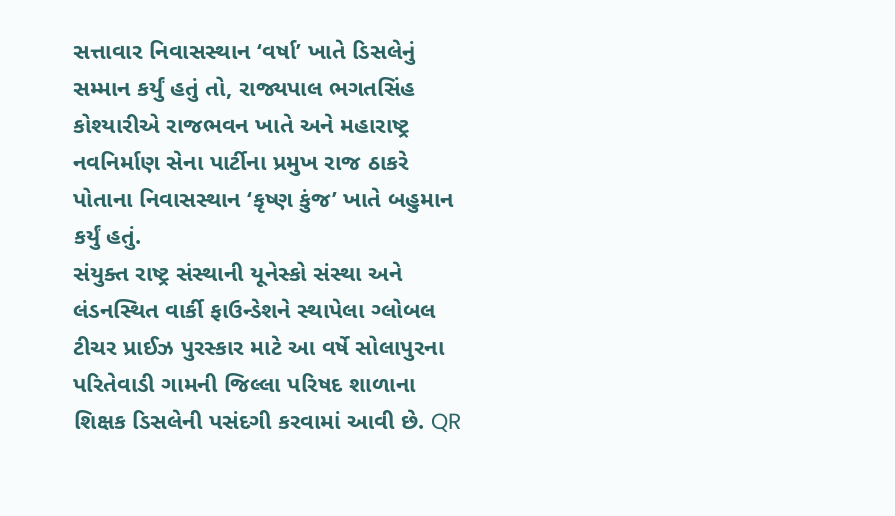સત્તાવાર નિવાસસ્થાન ‘વર્ષા’ ખાતે ડિસલેનું સમ્માન કર્યું હતું તો, રાજ્યપાલ ભગતસિંહ કોશ્યારીએ રાજભવન ખાતે અને મહારાષ્ટ્ર નવનિર્માણ સેના પાર્ટીના પ્રમુખ રાજ ઠાકરે પોતાના નિવાસસ્થાન ‘કૃષ્ણ કુંજ’ ખાતે બહુમાન કર્યું હતું.
સંયુક્ત રાષ્ટ્ર સંસ્થાની યૂનેસ્કો સંસ્થા અને લંડનસ્થિત વાર્કી ફાઉન્ડેશને સ્થાપેલા ગ્લોબલ ટીચર પ્રાઈઝ પુરસ્કાર માટે આ વર્ષે સોલાપુરના પરિતેવાડી ગામની જિલ્લા પરિષદ શાળાના શિક્ષક ડિસલેની પસંદગી કરવામાં આવી છે. QR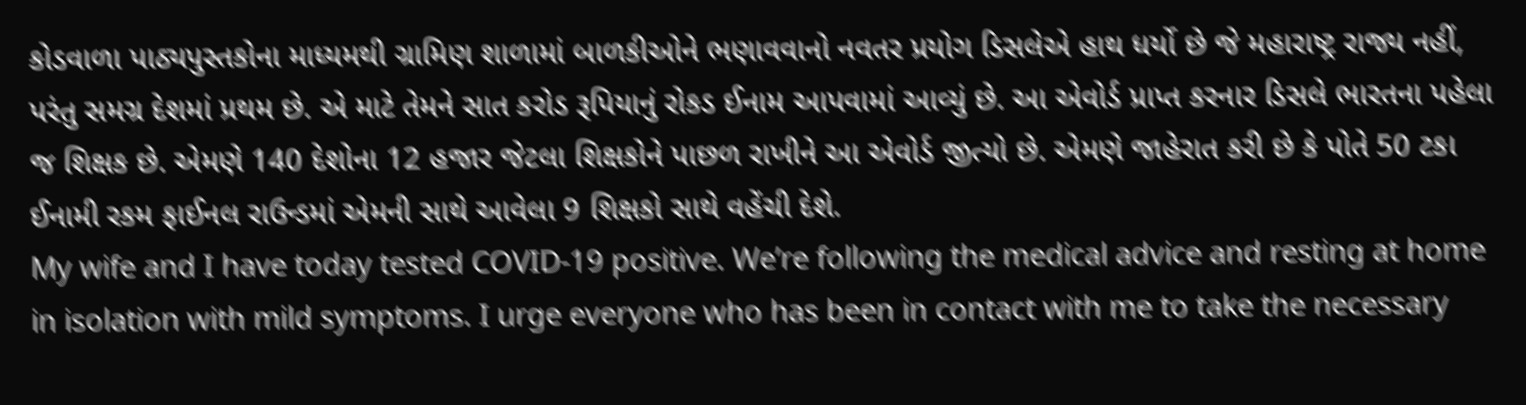કોડવાળા પાઠ્યપુસ્તકોના માધ્યમથી ગ્રામિણ શાળામાં બાળકીઓને ભણાવવાનો નવતર પ્રયોગ ડિસલેએ હાથ ધર્યો છે જે મહારાષ્ટ્ર રાજ્ય નહીં, પરંતુ સમગ્ર દેશમાં પ્રથમ છે. એ માટે તેમને સાત કરોડ રૂપિયાનું રોકડ ઈનામ આપવામાં આવ્યું છે. આ એવોર્ડ પ્રાપ્ત કરનાર ડિસલે ભારતના પહેલા જ શિક્ષક છે. એમણે 140 દેશોના 12 હજાર જેટલા શિક્ષકોને પાછળ રાખીને આ એવોર્ડ જીત્યો છે. એમણે જાહેરાત કરી છે કે પોતે 50 ટકા ઈનામી રકમ ફાઈનલ રાઉન્ડમાં એમની સાથે આવેલા 9 શિક્ષકો સાથે વહેંચી દેશે.
My wife and I have today tested COVID-19 positive. We’re following the medical advice and resting at home in isolation with mild symptoms. I urge everyone who has been in contact with me to take the necessary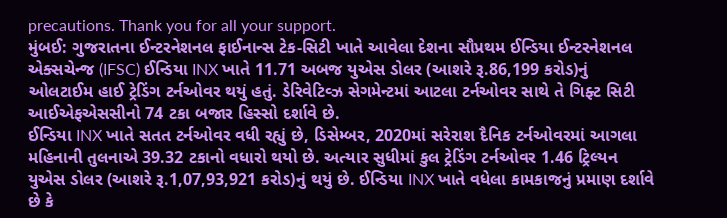precautions. Thank you for all your support.
મુંબઈ: ગુજરાતના ઈન્ટરનેશનલ ફાઈનાન્સ ટેક-સિટી ખાતે આવેલા દેશના સૌપ્રથમ ઈન્ડિયા ઈન્ટરનેશનલ એક્સચેન્જ (IFSC) ઈન્ડિયા INX ખાતે 11.71 અબજ યુએસ ડોલર (આશરે રૂ.86,199 કરોડ)નું ઓલટાઈમ હાઈ ટ્રેડિંગ ટર્નઓવર થયું હતું. ડેરિવેટિવ્ઝ સેગમેન્ટમાં આટલા ટર્નઓવર સાથે તે ગિફ્ટ સિટી આઈએફએસસીનો 74 ટકા બજાર હિસ્સો દર્શાવે છે.
ઈન્ડિયા INX ખાતે સતત ટર્નઓવર વધી રહ્યું છે, ડિસેમ્બર, 2020માં સરેરાશ દૈનિક ટર્નઓવરમાં આગલા મહિનાની તુલનાએ 39.32 ટકાનો વધારો થયો છે. અત્યાર સુધીમાં કુલ ટ્રેડિંગ ટર્નઓવર 1.46 ટ્રિલ્યન યુએસ ડોલર (આશરે રૂ.1,07,93,921 કરોડ)નું થયું છે. ઈન્ડિયા INX ખાતે વધેલા કામકાજનું પ્રમાણ દર્શાવે છે કે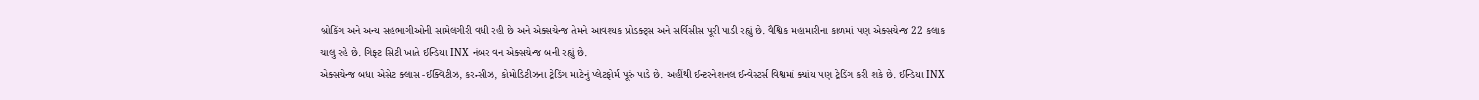બ્રોકિંગ અને અન્ય સહભાગીઓની સામેલગીરી વધી રહી છે અને એક્સચેન્જ તેમને આવશ્યક પ્રોડક્ટ્સ અને સર્વિસીસ પૂરી પાડી રહ્યું છે. વૈશ્વિક મહામારીના કાળમાં પણ એક્સચેન્જ 22 કલાક ચાલુ રહે છે. ગિફ્ટ સિટી ખાતે ઈન્ડિયા INX નંબર વન એક્સચેન્જ બની રહ્યું છે.
એક્સચેન્જ બધા એસેટ ક્લાસ -ઈક્વિટીઝ, કરન્સીઝ, કોમોડિટીઝના ટ્રેડિંગ માટેનું પ્લેટફોર્મ પૂરું પાડે છે. અહીંથી ઈન્ટરનેશનલ ઈન્વેસ્ટર્સ વિશ્વમાં ક્યાંય પણ ટ્રેડિંગ કરી શકે છે. ઈન્ડિયા INX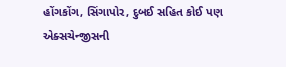હોંગકોંગ, સિંગાપોર, દુબઈ સહિત કોઈ પણ એક્સચેન્જીસની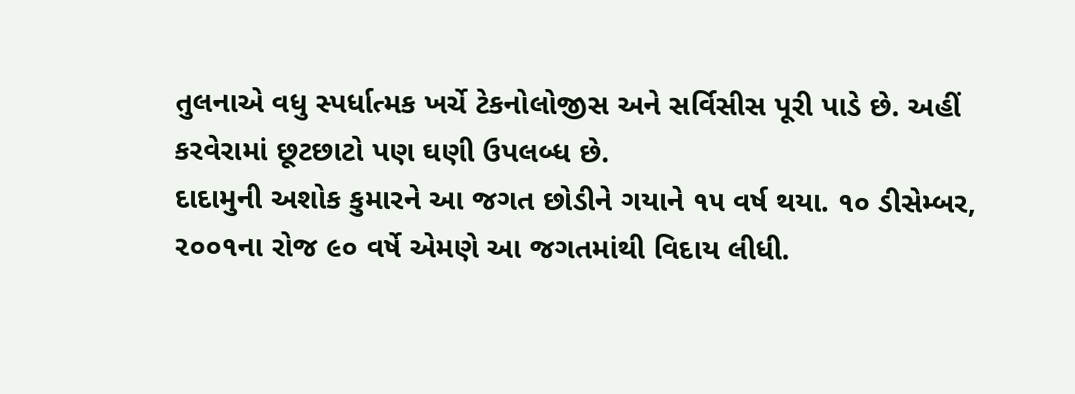તુલનાએ વધુ સ્પર્ધાત્મક ખર્ચે ટેકનોલોજીસ અને સર્વિસીસ પૂરી પાડે છે. અહીં કરવેરામાં છૂટછાટો પણ ઘણી ઉપલબ્ધ છે.
દાદામુની અશોક કુમારને આ જગત છોડીને ગયાને ૧૫ વર્ષ થયા. ૧૦ ડીસેમ્બર, ૨૦૦૧ના રોજ ૯૦ વર્ષે એમણે આ જગતમાંથી વિદાય લીધી.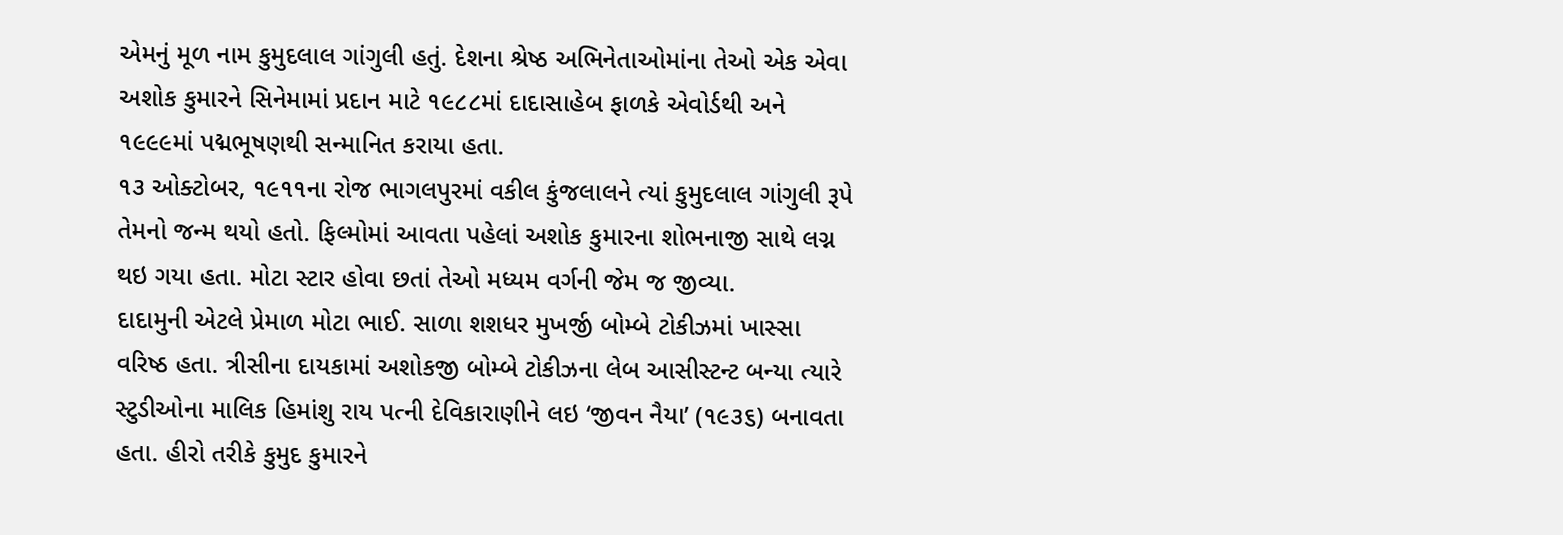એમનું મૂળ નામ કુમુદલાલ ગાંગુલી હતું. દેશના શ્રેષ્ઠ અભિનેતાઓમાંના તેઓ એક એવા અશોક કુમારને સિનેમામાં પ્રદાન માટે ૧૯૮૮માં દાદાસાહેબ ફાળકે એવોર્ડથી અને ૧૯૯૯માં પદ્મભૂષણથી સન્માનિત કરાયા હતા.
૧૩ ઓક્ટોબર, ૧૯૧૧ના રોજ ભાગલપુરમાં વકીલ કુંજલાલને ત્યાં કુમુદલાલ ગાંગુલી રૂપે તેમનો જન્મ થયો હતો. ફિલ્મોમાં આવતા પહેલાં અશોક કુમારના શોભનાજી સાથે લગ્ન થઇ ગયા હતા. મોટા સ્ટાર હોવા છતાં તેઓ મધ્યમ વર્ગની જેમ જ જીવ્યા.
દાદામુની એટલે પ્રેમાળ મોટા ભાઈ. સાળા શશધર મુખર્જી બોમ્બે ટોકીઝમાં ખાસ્સા વરિષ્ઠ હતા. ત્રીસીના દાયકામાં અશોકજી બોમ્બે ટોકીઝના લેબ આસીસ્ટન્ટ બન્યા ત્યારે સ્ટુડીઓના માલિક હિમાંશુ રાય પત્ની દેવિકારાણીને લઇ ‘જીવન નૈયા’ (૧૯૩૬) બનાવતા હતા. હીરો તરીકે કુમુદ કુમારને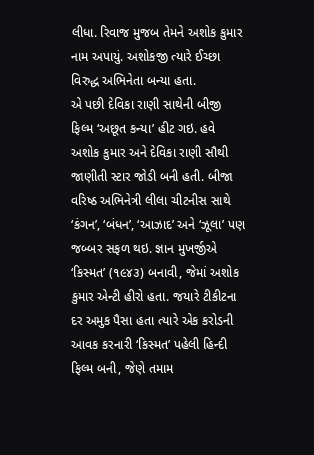લીધા. રિવાજ મુજબ તેમને અશોક કુમાર નામ અપાયું. અશોકજી ત્યારે ઈચ્છા વિરુદ્ધ અભિનેતા બન્યા હતા.
એ પછી દેવિકા રાણી સાથેની બીજી ફિલ્મ ‘અછૂત કન્યા’ હીટ ગઇ. હવે અશોક કુમાર અને દેવિકા રાણી સૌથી જાણીતી સ્ટાર જોડી બની હતી. બીજા વરિષ્ઠ અભિનેત્રી લીલા ચીટનીસ સાથે ‘કંગન’, ‘બંધન’, ‘આઝાદ’ અને ‘ઝૂલા’ પણ જબ્બર સફળ થઇ. જ્ઞાન મુખર્જીએ ‘કિસ્મત’ (૧૯૪૩) બનાવી, જેમાં અશોક કુમાર એન્ટી હીરો હતા. જયારે ટીકીટના દર અમુક પૈસા હતા ત્યારે એક કરોડની આવક કરનારી ‘કિસ્મત’ પહેલી હિન્દી ફિલ્મ બની, જેણે તમામ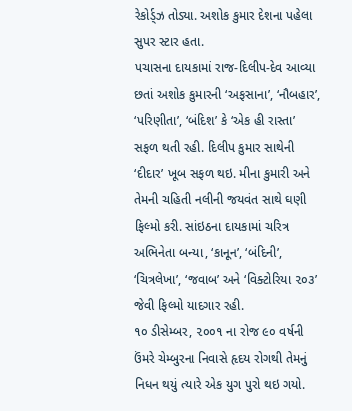રેકોર્ડ્ઝ તોડ્યા. અશોક કુમાર દેશના પહેલા સુપર સ્ટાર હતા.
પચાસના દાયકામાં રાજ-દિલીપ-દેવ આવ્યા છતાં અશોક કુમારની ‘અફસાના’, ‘નૌબહાર’, ‘પરિણીતા’, ‘બંદિશ’ કે ‘એક હી રાસ્તા’ સફળ થતી રહી. દિલીપ કુમાર સાથેની ‘દીદાર’ ખૂબ સફળ થઇ. મીના કુમારી અને તેમની ચહિતી નલીની જયવંત સાથે ઘણી ફિલ્મો કરી. સાંઇઠના દાયકામાં ચરિત્ર અભિનેતા બન્યા, ‘કાનૂન’, ‘બંદિની’, ‘ચિત્રલેખા’, ‘જવાબ’ અને ‘વિક્ટોરિયા ૨૦૩’ જેવી ફિલ્મો યાદગાર રહી.
૧૦ ડીસેમ્બર, ૨૦૦૧ ના રોજ ૯૦ વર્ષની ઉંમરે ચેમ્બુરના નિવાસે હૃદય રોગથી તેમનું નિધન થયું ત્યારે એક યુગ પુરો થઇ ગયો.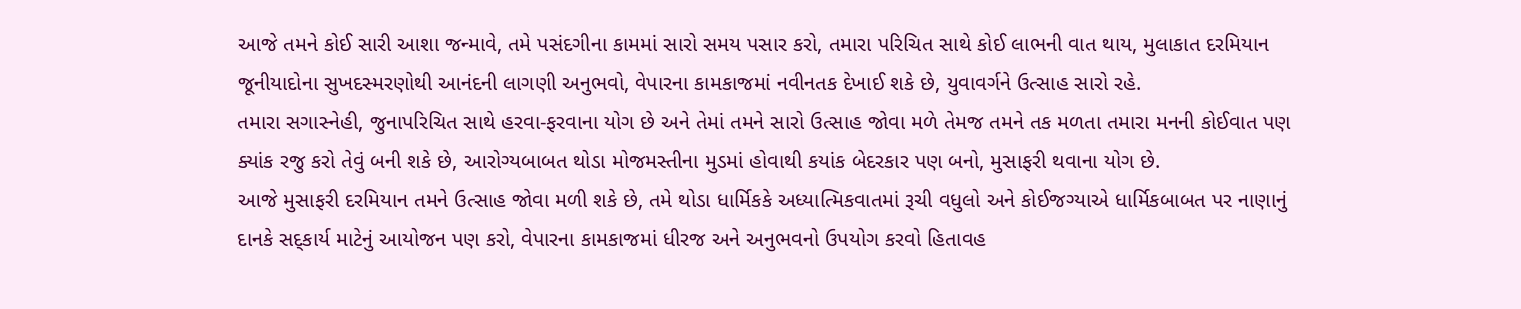આજે તમને કોઈ સારી આશા જન્માવે, તમે પસંદગીના કામમાં સારો સમય પસાર કરો, તમારા પરિચિત સાથે કોઈ લાભની વાત થાય, મુલાકાત દરમિયાન જૂનીયાદોના સુખદસ્મરણોથી આનંદની લાગણી અનુભવો, વેપારના કામકાજમાં નવીનતક દેખાઈ શકે છે, યુવાવર્ગને ઉત્સાહ સારો રહે.
તમારા સગાસ્નેહી, જુનાપરિચિત સાથે હરવા-ફરવાના યોગ છે અને તેમાં તમને સારો ઉત્સાહ જોવા મળે તેમજ તમને તક મળતા તમારા મનની કોઈવાત પણ ક્યાંક રજુ કરો તેવું બની શકે છે, આરોગ્યબાબત થોડા મોજમસ્તીના મુડમાં હોવાથી કયાંક બેદરકાર પણ બનો, મુસાફરી થવાના યોગ છે.
આજે મુસાફરી દરમિયાન તમને ઉત્સાહ જોવા મળી શકે છે, તમે થોડા ધાર્મિકકે અધ્યાત્મિકવાતમાં રૂચી વધુલો અને કોઈજગ્યાએ ધાર્મિકબાબત પર નાણાનું દાનકે સદ્કાર્ય માટેનું આયોજન પણ કરો, વેપારના કામકાજમાં ધીરજ અને અનુભવનો ઉપયોગ કરવો હિતાવહ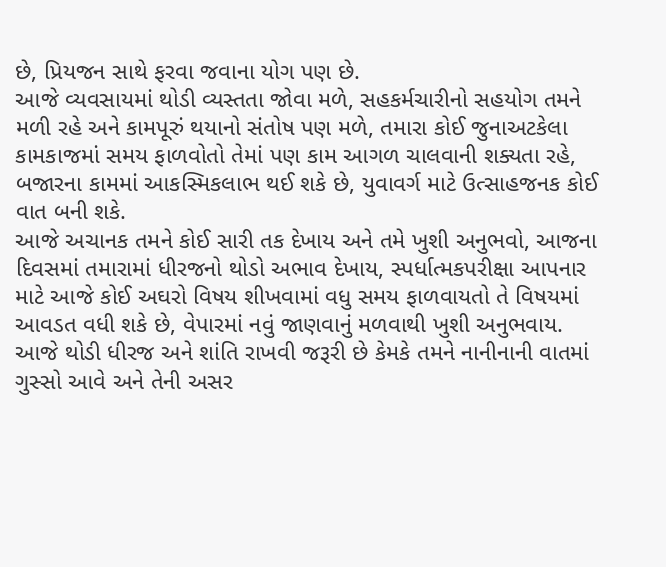છે, પ્રિયજન સાથે ફરવા જવાના યોગ પણ છે.
આજે વ્યવસાયમાં થોડી વ્યસ્તતા જોવા મળે, સહકર્મચારીનો સહયોગ તમને મળી રહે અને કામપૂરું થયાનો સંતોષ પણ મળે, તમારા કોઈ જુનાઅટકેલા કામકાજમાં સમય ફાળવોતો તેમાં પણ કામ આગળ ચાલવાની શક્યતા રહે, બજારના કામમાં આકસ્મિકલાભ થઈ શકે છે, યુવાવર્ગ માટે ઉત્સાહજનક કોઈ વાત બની શકે.
આજે અચાનક તમને કોઈ સારી તક દેખાય અને તમે ખુશી અનુભવો, આજના દિવસમાં તમારામાં ધીરજનો થોડો અભાવ દેખાય, સ્પર્ધાત્મકપરીક્ષા આપનાર માટે આજે કોઈ અઘરો વિષય શીખવામાં વધુ સમય ફાળવાયતો તે વિષયમાં આવડત વધી શકે છે, વેપારમાં નવું જાણવાનું મળવાથી ખુશી અનુભવાય.
આજે થોડી ધીરજ અને શાંતિ રાખવી જરૂરી છે કેમકે તમને નાનીનાની વાતમાં ગુસ્સો આવે અને તેની અસર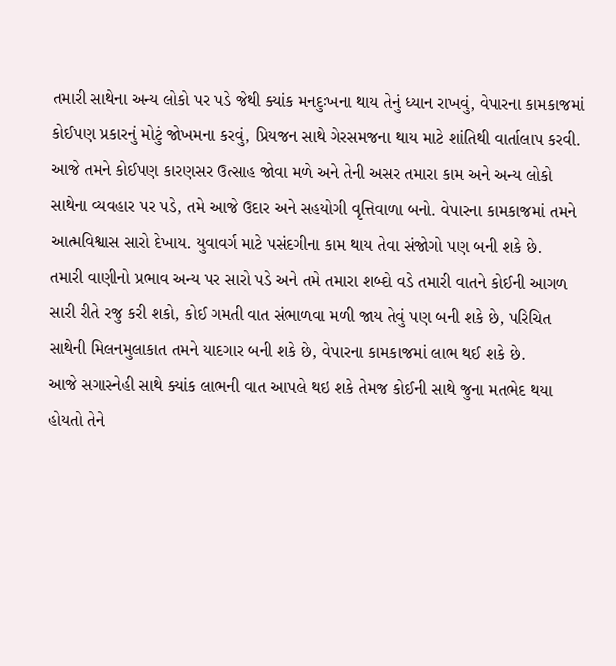તમારી સાથેના અન્ય લોકો પર પડે જેથી ક્યાંક મનદુઃખના થાય તેનું ધ્યાન રાખવું, વેપારના કામકાજમાં કોઈપણ પ્રકારનું મોટું જોખમના કરવું, પ્રિયજન સાથે ગેરસમજના થાય માટે શાંતિથી વાર્તાલાપ કરવી.
આજે તમને કોઈપણ કારણસર ઉત્સાહ જોવા મળે અને તેની અસર તમારા કામ અને અન્ય લોકો સાથેના વ્યવહાર પર પડે, તમે આજે ઉદાર અને સહયોગી વૃત્તિવાળા બનો. વેપારના કામકાજમાં તમને આત્મવિશ્વાસ સારો દેખાય. યુવાવર્ગ માટે પસંદગીના કામ થાય તેવા સંજોગો પણ બની શકે છે.
તમારી વાણીનો પ્રભાવ અન્ય પર સારો પડે અને તમે તમારા શબ્દો વડે તમારી વાતને કોઈની આગળ સારી રીતે રજુ કરી શકો, કોઈ ગમતી વાત સંભાળવા મળી જાય તેવું પણ બની શકે છે, પરિચિત સાથેની મિલનમુલાકાત તમને યાદગાર બની શકે છે, વેપારના કામકાજમાં લાભ થઈ શકે છે.
આજે સગાસ્નેહી સાથે ક્યાંક લાભની વાત આપલે થઇ શકે તેમજ કોઈની સાથે જુના મતભેદ થયા હોયતો તેને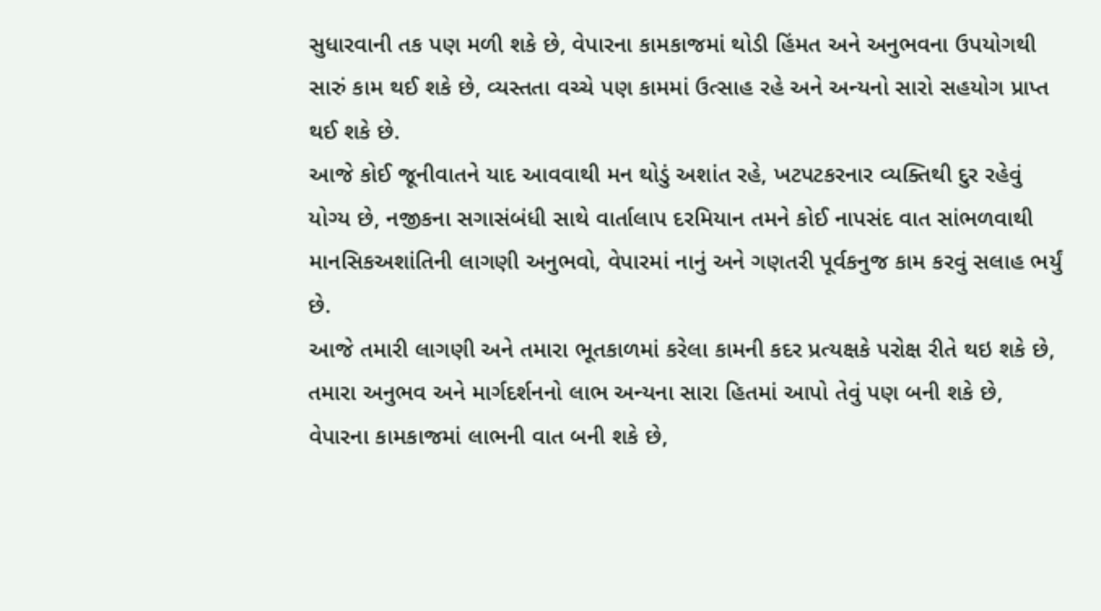સુધારવાની તક પણ મળી શકે છે, વેપારના કામકાજમાં થોડી હિંમત અને અનુભવના ઉપયોગથી સારું કામ થઈ શકે છે, વ્યસ્તતા વચ્ચે પણ કામમાં ઉત્સાહ રહે અને અન્યનો સારો સહયોગ પ્રાપ્ત થઈ શકે છે.
આજે કોઈ જૂનીવાતને યાદ આવવાથી મન થોડું અશાંત રહે, ખટપટકરનાર વ્યક્તિથી દુર રહેવું યોગ્ય છે, નજીકના સગાસંબંધી સાથે વાર્તાલાપ દરમિયાન તમને કોઈ નાપસંદ વાત સાંભળવાથી માનસિકઅશાંતિની લાગણી અનુભવો, વેપારમાં નાનું અને ગણતરી પૂર્વકનુજ કામ કરવું સલાહ ભર્યું છે.
આજે તમારી લાગણી અને તમારા ભૂતકાળમાં કરેલા કામની કદર પ્રત્યક્ષકે પરોક્ષ રીતે થઇ શકે છે, તમારા અનુભવ અને માર્ગદર્શનનો લાભ અન્યના સારા હિતમાં આપો તેવું પણ બની શકે છે, વેપારના કામકાજમાં લાભની વાત બની શકે છે,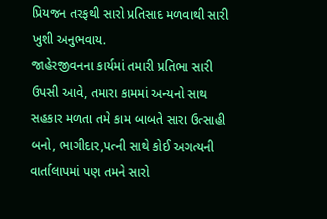પ્રિયજન તરફથી સારો પ્રતિસાદ મળવાથી સારી ખુશી અનુભવાય.
જાહેરજીવનના કાર્યમાં તમારી પ્રતિભા સારી ઉપસી આવે, તમારા કામમાં અન્યનો સાથ સહકાર મળતા તમે કામ બાબતે સારા ઉત્સાહી બનો, ભાગીદાર,પત્ની સાથે કોઈ અગત્યની વાર્તાલાપમાં પણ તમને સારો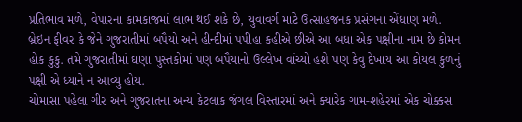પ્રતિભાવ મળે, વેપારના કામકાજમાં લાભ થઈ શકે છે, યુવાવર્ગ માટે ઉત્સાહજનક પ્રસંગના એંધાણ મળે.
બ્રેઇન ફીવર કે જેને ગુજરાતીમાં બપૈયો અને હીન્દીમાં પપીહા કહીએ છીએ આ બધા એક પક્ષીના નામ છે કોમન હોક કુકુ. તમે ગુજરાતીમાં ઘણા પુસ્તકોમાં પણ બપૈયાનો ઉલ્લેખ વાંચ્યો હશે પણ કેવુ દેખાય આ કોયલ કુળનું પક્ષી એ ધ્યાને ન આવ્યુ હોય.
ચોમાસા પહેલા ગીર અને ગુજરાતના અન્ય કેટલાક જંગલ વિસ્તારમાં અને ક્યારેક ગામ-શહેરમાં એક ચોક્કસ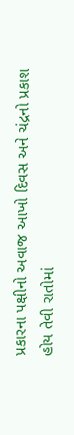પ્રકારના પક્ષીનો અવાજ આખો દિવસ અને ચંદ્રનો પ્રકાશ હોય તેવી રાતોમાં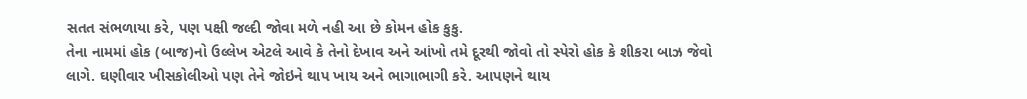સતત સંભળાયા કરે, પણ પક્ષી જલ્દી જોવા મળે નહી આ છે કોમન હોક કુકુ.
તેના નામમાં હોક (બાજ)નો ઉલ્લેખ એટલે આવે કે તેનો દેખાવ અને આંખો તમે દૂરથી જોવો તો સ્પેરો હોક કે શીકરા બાઝ જેવો લાગે. ઘણીવાર ખીસકોલીઓ પણ તેને જોઇને થાપ ખાય અને ભાગાભાગી કરે. આપણને થાય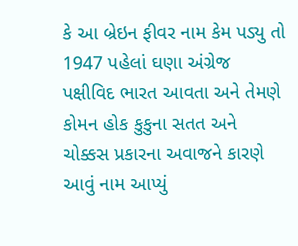કે આ બ્રેઇન ફીવર નામ કેમ પડ્યુ તો 1947 પહેલાં ઘણા અંગ્રેજ પક્ષીવિદ ભારત આવતા અને તેમણે કોમન હોક કુકુના સતત અને ચોક્કસ પ્રકારના અવાજને કારણે આવું નામ આપ્યું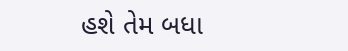હશે તેમ બધા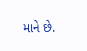માને છે.